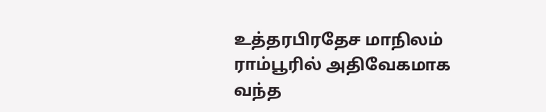உத்தரபிரதேச மாநிலம் ராம்பூரில் அதிவேகமாக வந்த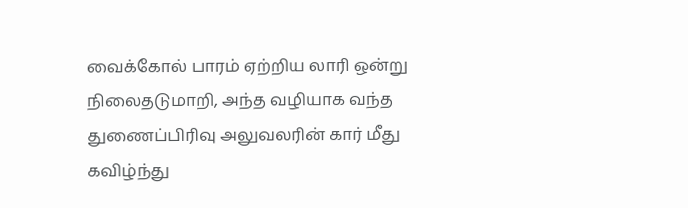வைக்கோல் பாரம் ஏற்றிய லாரி ஒன்று நிலைதடுமாறி, அந்த வழியாக வந்த துணைப்பிரிவு அலுவலரின் கார் மீது கவிழ்ந்து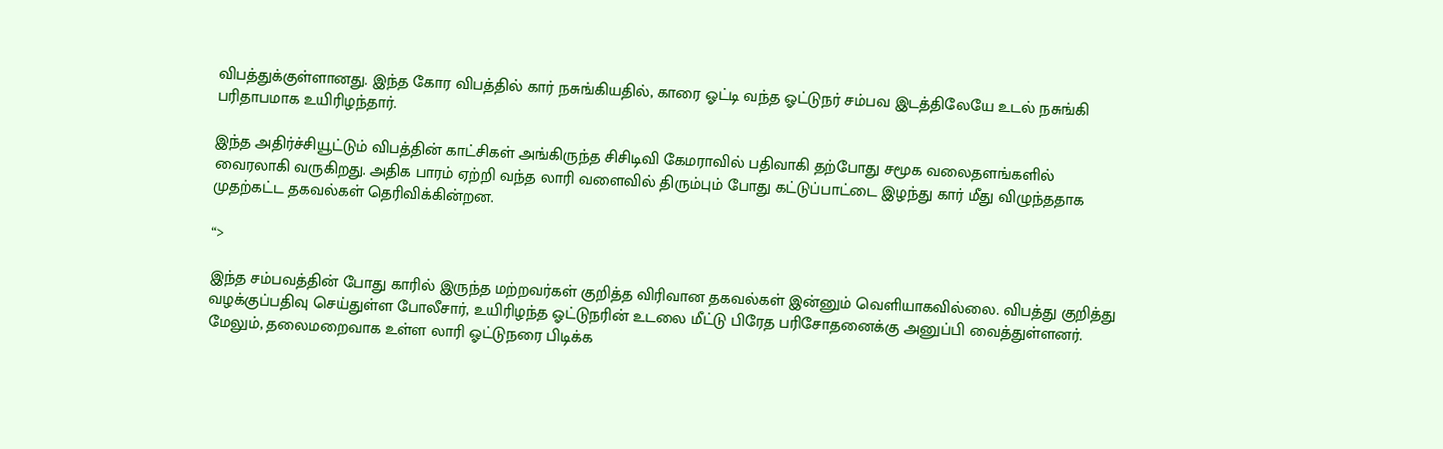விபத்துக்குள்ளானது. இந்த கோர விபத்தில் கார் நசுங்கியதில், காரை ஓட்டி வந்த ஓட்டுநர் சம்பவ இடத்திலேயே உடல் நசுங்கி பரிதாபமாக உயிரிழந்தார்.

இந்த அதிர்ச்சியூட்டும் விபத்தின் காட்சிகள் அங்கிருந்த சிசிடிவி கேமராவில் பதிவாகி தற்போது சமூக வலைதளங்களில் வைரலாகி வருகிறது. அதிக பாரம் ஏற்றி வந்த லாரி வளைவில் திரும்பும் போது கட்டுப்பாட்டை இழந்து கார் மீது விழுந்ததாக முதற்கட்ட தகவல்கள் தெரிவிக்கின்றன.

“>

இந்த சம்பவத்தின் போது காரில் இருந்த மற்றவர்கள் குறித்த விரிவான தகவல்கள் இன்னும் வெளியாகவில்லை. விபத்து குறித்து வழக்குப்பதிவு செய்துள்ள போலீசார், உயிரிழந்த ஓட்டுநரின் உடலை மீட்டு பிரேத பரிசோதனைக்கு அனுப்பி வைத்துள்ளனர். மேலும், தலைமறைவாக உள்ள லாரி ஓட்டுநரை பிடிக்க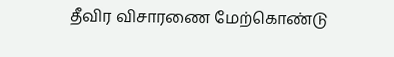தீவிர விசாரணை மேற்கொண்டு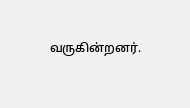வருகின்றனர்.